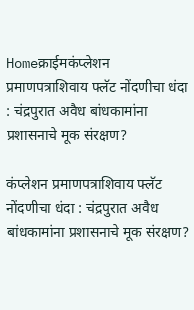Homeक्राईमकंप्लेशन प्रमाणपत्राशिवाय फ्लॅट नोंदणीचा धंदा : चंद्रपुरात अवैध बांधकामांना प्रशासनाचे मूक संरक्षण?

कंप्लेशन प्रमाणपत्राशिवाय फ्लॅट नोंदणीचा धंदा : चंद्रपुरात अवैध बांधकामांना प्रशासनाचे मूक संरक्षण?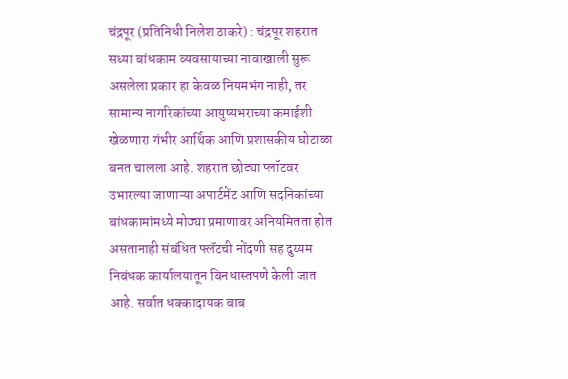चंद्रपूर (प्रतिनिधी निलेश ठाकरे) : चंद्रपूर शहरात सध्या बांधकाम व्यवसायाच्या नावाखाली सुरू असलेला प्रकार हा केवळ नियमभंग नाही, तर सामान्य नागरिकांच्या आयुष्यभराच्या कमाईशी खेळणारा गंभीर आर्थिक आणि प्रशासकीय घोटाळा बनत चालला आहे. शहरात छोट्या प्लॉटवर उभारल्या जाणाऱ्या अपार्टमेंट आणि सदनिकांच्या बांधकामांमध्ये मोठ्या प्रमाणावर अनियमितता होत असतानाही संबंधित फ्लॅटची नोंदणी सह दुय्यम निबंधक कार्यालयातून बिनधास्तपणे केली जात आहे. सर्वात धक्कादायक बाब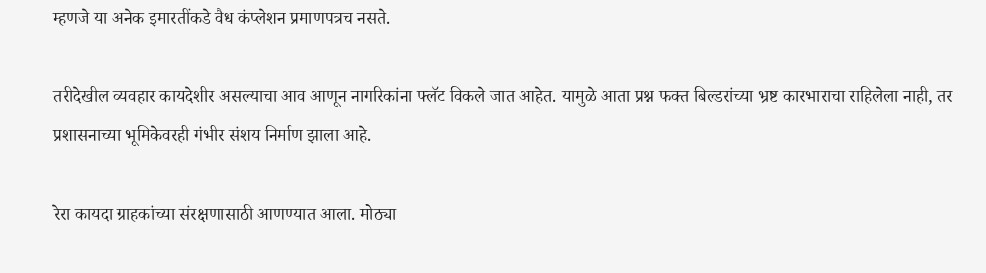म्हणजे या अनेक इमारतींकडे वैध कंप्लेशन प्रमाणपत्रच नसते.

तरीदेखील व्यवहार कायदेशीर असल्याचा आव आणून नागरिकांना फ्लॅट विकले जात आहेत. यामुळे आता प्रश्न फक्त बिल्डरांच्या भ्रष्ट कारभाराचा राहिलेला नाही, तर प्रशासनाच्या भूमिकेवरही गंभीर संशय निर्माण झाला आहे.

रेरा कायदा ग्राहकांच्या संरक्षणासाठी आणण्यात आला. मोठ्या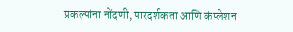प्रकल्पांना नोंदणी, पारदर्शकता आणि कंप्लेशन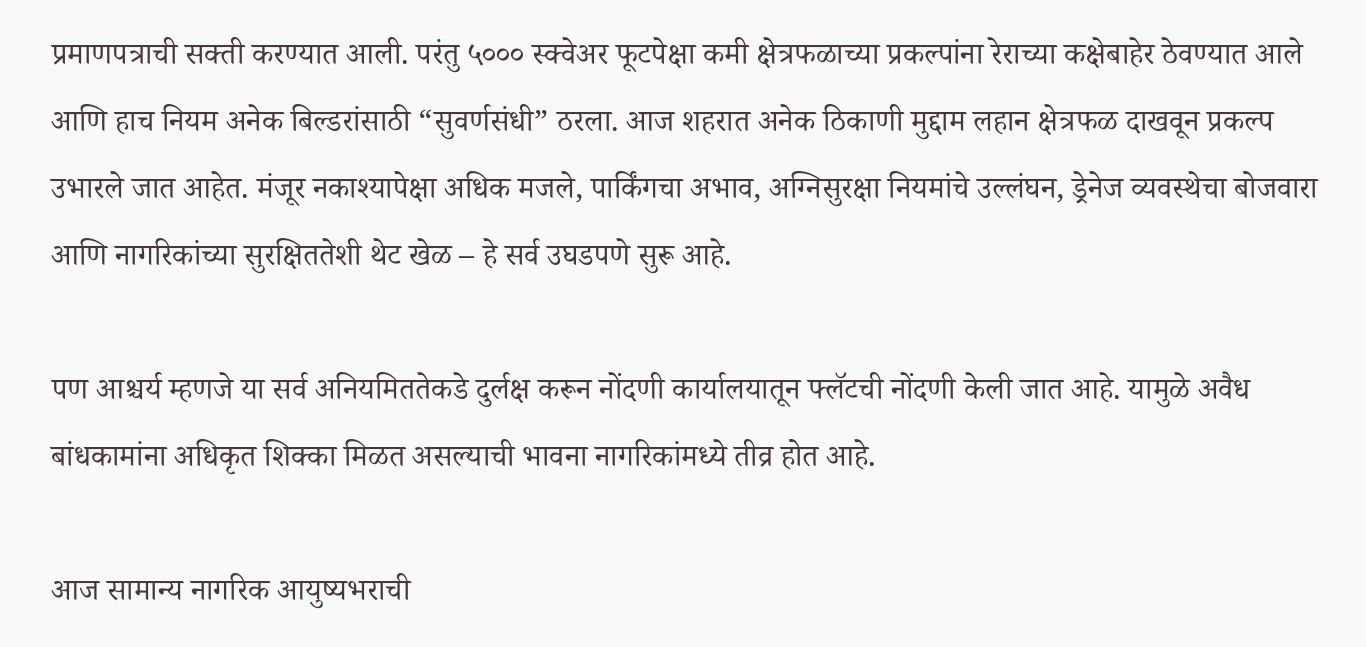प्रमाणपत्राची सक्ती करण्यात आली. परंतु ५००० स्क्वेअर फूटपेक्षा कमी क्षेत्रफळाच्या प्रकल्पांना रेराच्या कक्षेबाहेर ठेवण्यात आले आणि हाच नियम अनेक बिल्डरांसाठी “सुवर्णसंधी” ठरला. आज शहरात अनेक ठिकाणी मुद्दाम लहान क्षेत्रफळ दाखवून प्रकल्प उभारले जात आहेत. मंजूर नकाश्यापेक्षा अधिक मजले, पार्किंगचा अभाव, अग्निसुरक्षा नियमांचे उल्लंघन, ड्रेनेज व्यवस्थेचा बोजवारा आणि नागरिकांच्या सुरक्षिततेशी थेट खेळ – हे सर्व उघडपणे सुरू आहे.

पण आश्चर्य म्हणजे या सर्व अनियमिततेकडे दुर्लक्ष करून नोंदणी कार्यालयातून फ्लॅटची नोंदणी केली जात आहे. यामुळे अवैध बांधकामांना अधिकृत शिक्का मिळत असल्याची भावना नागरिकांमध्ये तीव्र होत आहे.

आज सामान्य नागरिक आयुष्यभराची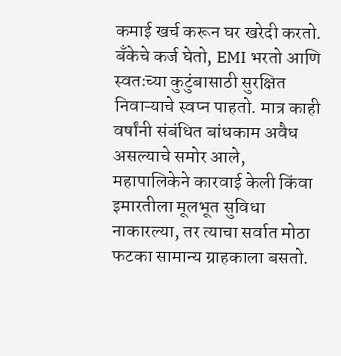कमाई खर्च करून घर खरेदी करतो. बँकेचे कर्ज घेतो, EMI भरतो आणि स्वतःच्या कुटुंबासाठी सुरक्षित निवाऱ्याचे स्वप्न पाहतो. मात्र काही वर्षांनी संबंधित बांधकाम अवैध असल्याचे समोर आले, महापालिकेने कारवाई केली किंवा इमारतीला मूलभूत सुविधा नाकारल्या, तर त्याचा सर्वात मोठा फटका सामान्य ग्राहकाला बसतो.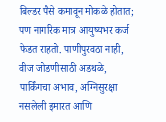बिल्डर पैसे कमावून मोकळे होतात; पण नागरिक मात्र आयुष्यभर कर्ज फेडत राहतो. पाणीपुरवठा नाही,
वीज जोडणीसाठी अडथळे, पार्किंगचा अभाव, अग्निसुरक्षा नसलेली इमारत आणि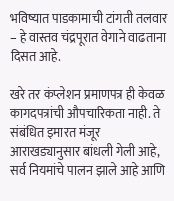भविष्यात पाडकामाची टांगती तलवार – हे वास्तव चंद्रपूरात वेगाने वाढताना दिसत आहे.

खरे तर कंप्लेशन प्रमाणपत्र ही केवळ कागदपत्रांची औपचारिकता नाही. ते संबंधित इमारत मंजूर आराखड्यानुसार बांधली गेली आहे, सर्व नियमांचे पालन झाले आहे आणि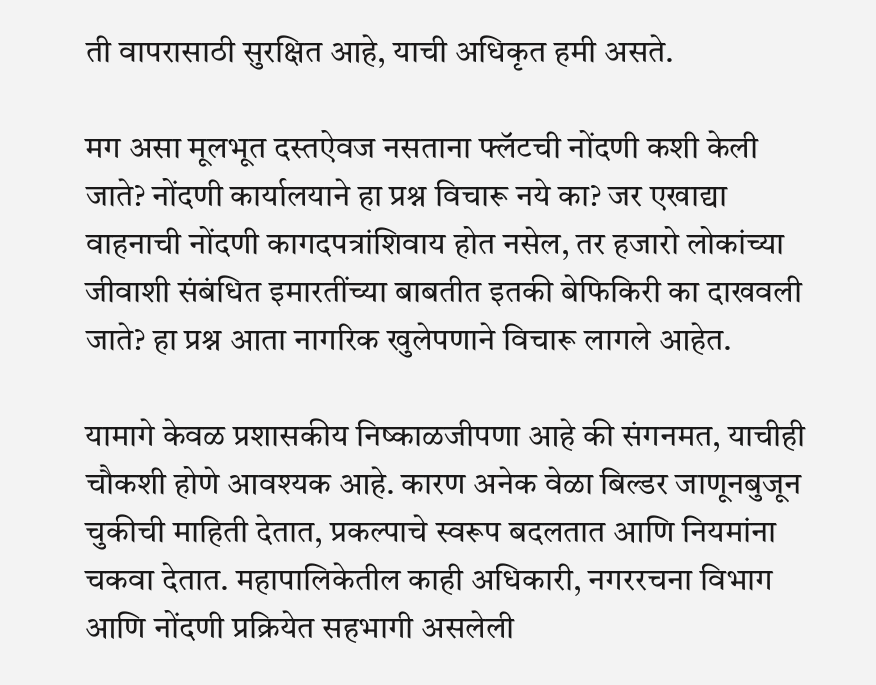ती वापरासाठी सुरक्षित आहे, याची अधिकृत हमी असते.

मग असा मूलभूत दस्तऐवज नसताना फ्लॅटची नोंदणी कशी केली जाते? नोंदणी कार्यालयाने हा प्रश्न विचारू नये का? जर एखाद्या वाहनाची नोंदणी कागदपत्रांशिवाय होत नसेल, तर हजारो लोकांच्या जीवाशी संबंधित इमारतींच्या बाबतीत इतकी बेफिकिरी का दाखवली जाते? हा प्रश्न आता नागरिक खुलेपणाने विचारू लागले आहेत.

यामागे केवळ प्रशासकीय निष्काळजीपणा आहे की संगनमत, याचीही चौकशी होणे आवश्यक आहे. कारण अनेक वेळा बिल्डर जाणूनबुजून चुकीची माहिती देतात, प्रकल्पाचे स्वरूप बदलतात आणि नियमांना चकवा देतात. महापालिकेतील काही अधिकारी, नगररचना विभाग आणि नोंदणी प्रक्रियेत सहभागी असलेली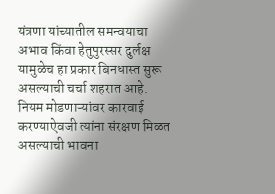यंत्रणा यांच्यातील समन्वयाचा अभाव किंवा हेतुपुरस्सर दुर्लक्ष यामुळेच हा प्रकार बिनधास्त सुरू असल्याची चर्चा शहरात आहे. नियम मोडणाऱ्यांवर कारवाई करण्याऐवजी त्यांना संरक्षण मिळत असल्याची भावना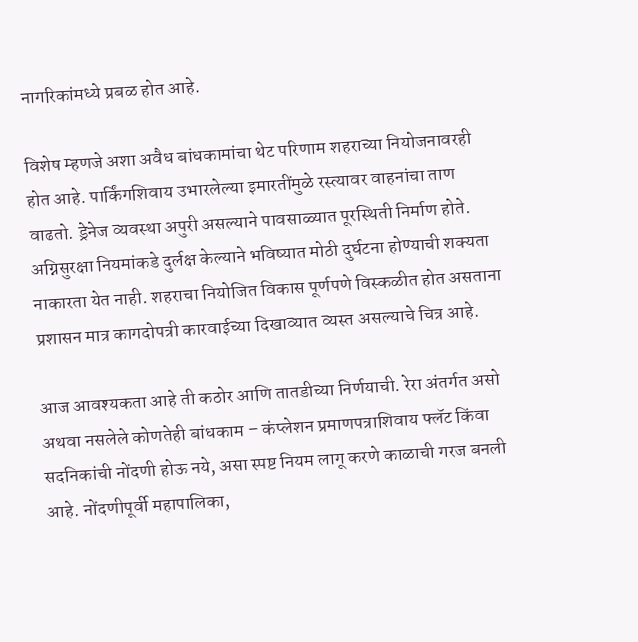नागरिकांमध्ये प्रबळ होत आहे.

विशेष म्हणजे अशा अवैध बांधकामांचा थेट परिणाम शहराच्या नियोजनावरही होत आहे. पार्किंगशिवाय उभारलेल्या इमारतींमुळे रस्त्यावर वाहनांचा ताण वाढतो. ड्रेनेज व्यवस्था अपुरी असल्याने पावसाळ्यात पूरस्थिती निर्माण होते. अग्निसुरक्षा नियमांकडे दुर्लक्ष केल्याने भविष्यात मोठी दुर्घटना होण्याची शक्यता नाकारता येत नाही. शहराचा नियोजित विकास पूर्णपणे विस्कळीत होत असताना प्रशासन मात्र कागदोपत्री कारवाईच्या दिखाव्यात व्यस्त असल्याचे चित्र आहे.

आज आवश्यकता आहे ती कठोर आणि तातडीच्या निर्णयाची. रेरा अंतर्गत असो अथवा नसलेले कोणतेही बांधकाम – कंप्लेशन प्रमाणपत्राशिवाय फ्लॅट किंवा सदनिकांची नोंदणी होऊ नये, असा स्पष्ट नियम लागू करणे काळाची गरज बनली आहे. नोंदणीपूर्वी महापालिका,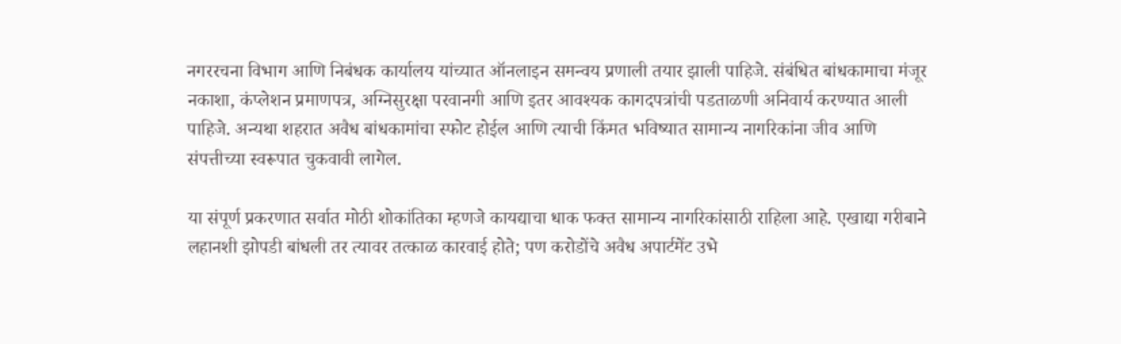नगररचना विभाग आणि निबंधक कार्यालय यांच्यात ऑनलाइन समन्वय प्रणाली तयार झाली पाहिजे. संबंधित बांधकामाचा मंजूर नकाशा, कंप्लेशन प्रमाणपत्र, अग्निसुरक्षा परवानगी आणि इतर आवश्यक कागदपत्रांची पडताळणी अनिवार्य करण्यात आली पाहिजे. अन्यथा शहरात अवैध बांधकामांचा स्फोट होईल आणि त्याची किंमत भविष्यात सामान्य नागरिकांना जीव आणि संपत्तीच्या स्वरूपात चुकवावी लागेल.

या संपूर्ण प्रकरणात सर्वात मोठी शोकांतिका म्हणजे कायद्याचा धाक फक्त सामान्य नागरिकांसाठी राहिला आहे. एखाद्या गरीबाने लहानशी झोपडी बांधली तर त्यावर तत्काळ कारवाई होते; पण करोडोंचे अवैध अपार्टमेंट उभे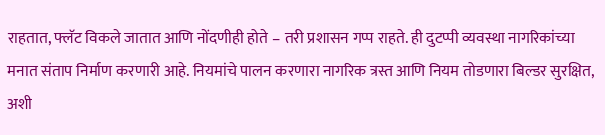राहतात, फ्लॅट विकले जातात आणि नोंदणीही होते – तरी प्रशासन गप्प राहते. ही दुटप्पी व्यवस्था नागरिकांच्या मनात संताप निर्माण करणारी आहे. नियमांचे पालन करणारा नागरिक त्रस्त आणि नियम तोडणारा बिल्डर सुरक्षित, अशी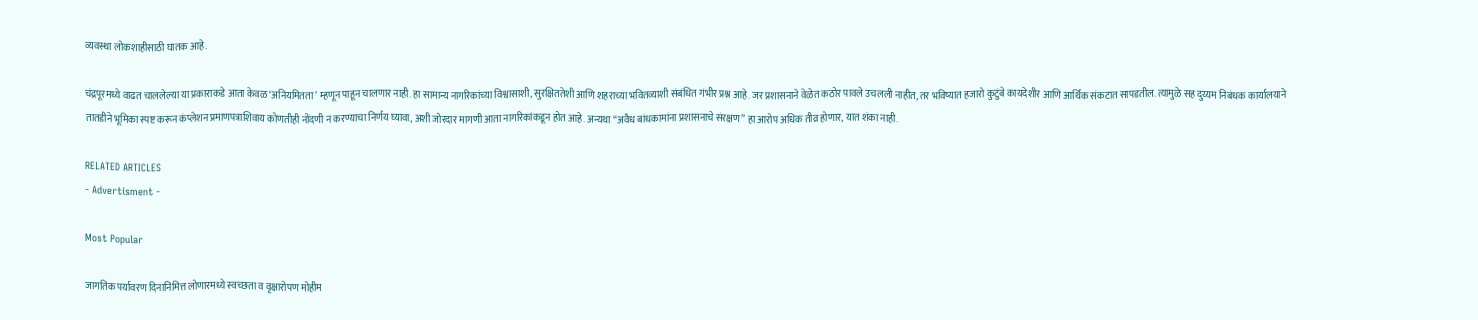व्यवस्था लोकशाहीसाठी घातक आहे.

चंद्रपूरमध्ये वाढत चाललेल्या या प्रकाराकडे आता केवळ ‘अनियमितता’ म्हणून पाहून चालणार नाही. हा सामान्य नागरिकांच्या विश्वासाशी, सुरक्षिततेशी आणि शहराच्या भवितव्याशी संबंधित गंभीर प्रश्न आहे. जर प्रशासनाने वेळेत कठोर पावले उचलली नाहीत, तर भविष्यात हजारो कुटुंबे कायदेशीर आणि आर्थिक संकटात सापडतील. त्यामुळे सह दुय्यम निबंधक कार्यालयाने तातडीने भूमिका स्पष्ट करून कंप्लेशन प्रमाणपत्राशिवाय कोणतीही नोंदणी न करण्याचा निर्णय घ्यावा, अशी जोरदार मागणी आता नागरिकांकडून होत आहे. अन्यथा “अवैध बांधकामांना प्रशासनाचे संरक्षण” हा आरोप अधिक तीव्र होणार, यात शंका नाही.

RELATED ARTICLES
- Advertisment -

Most Popular

जागतिक पर्यावरण दिनानिमित्त लोणारमध्ये स्वच्छता व वृक्षारोपण मोहीम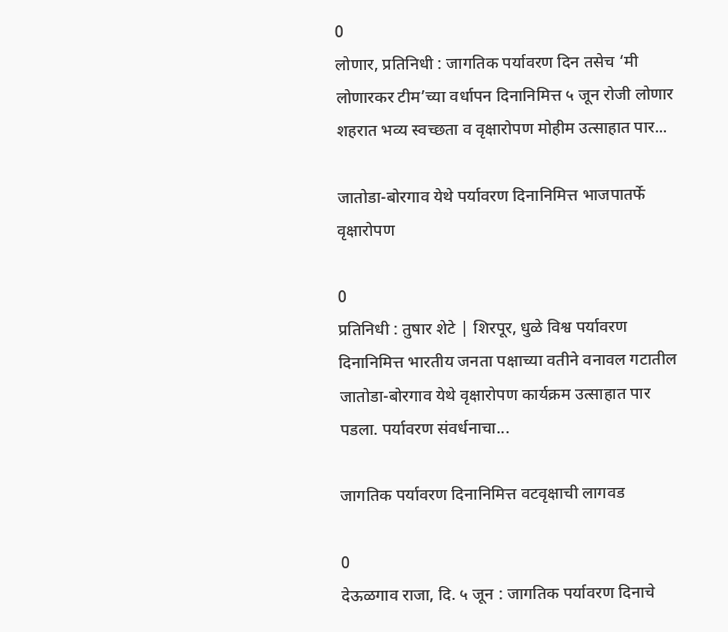0
लोणार, प्रतिनिधी : जागतिक पर्यावरण दिन तसेच ‘मी लोणारकर टीम’च्या वर्धापन दिनानिमित्त ५ जून रोजी लोणार शहरात भव्य स्वच्छता व वृक्षारोपण मोहीम उत्साहात पार...

जातोडा-बोरगाव येथे पर्यावरण दिनानिमित्त भाजपातर्फे वृक्षारोपण

0
प्रतिनिधी : तुषार शेटे | शिरपूर, धुळे विश्व पर्यावरण दिनानिमित्त भारतीय जनता पक्षाच्या वतीने वनावल गटातील जातोडा-बोरगाव येथे वृक्षारोपण कार्यक्रम उत्साहात पार पडला. पर्यावरण संवर्धनाचा...

जागतिक पर्यावरण दिनानिमित्त वटवृक्षाची लागवड

0
देऊळगाव राजा, दि. ५ जून : जागतिक पर्यावरण दिनाचे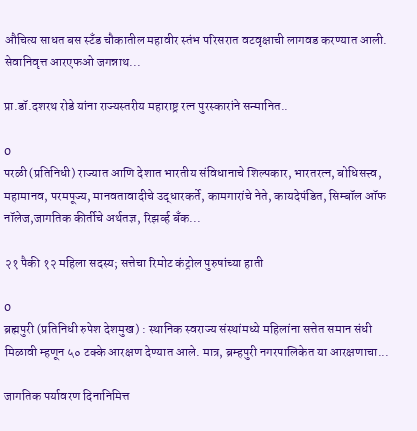औचित्य साधत बस स्टँड चौकातील महावीर स्तंभ परिसरात वटवृक्षाची लागवड करण्यात आली. सेवानिवृत्त आरएफओ जगन्नाथ...

प्रा.डॉ.दशरथ रोडे यांना राज्यस्तरीय महाराष्ट्र रत्न पुरस्कारांने सन्मानित..

0
परळी (प्रतिनिधी) राज्यात आणि देशात भारतीय संविधानाचे शिल्पकार, भारतरत्न, बोधिसत्त्व, महामानव, परमपूज्य, मानवतावादीचे उद्धारकर्ते, कामगारांचे नेते, कायदेपंडित, सिम्बॉल ऑफ नॉलेज,जागतिक कीर्तीचे अर्थतज्ञ, रिझर्व्ह बँक...

२१ पैकी १२ महिला सदस्य; सत्तेचा रिमोट कंट्रोल पुरुषांच्या हाती

0
ब्रह्मपुरी (प्रतिनिधी रुपेश देशमुख) : स्थानिक स्वराज्य संस्थांमध्ये महिलांना सत्तेत समान संधी मिळावी म्हणून ५० टक्के आरक्षण देण्यात आले. मात्र, ब्रम्हपुरी नगरपालिकेत या आरक्षणाचा...

जागतिक पर्यावरण दिनानिमित्त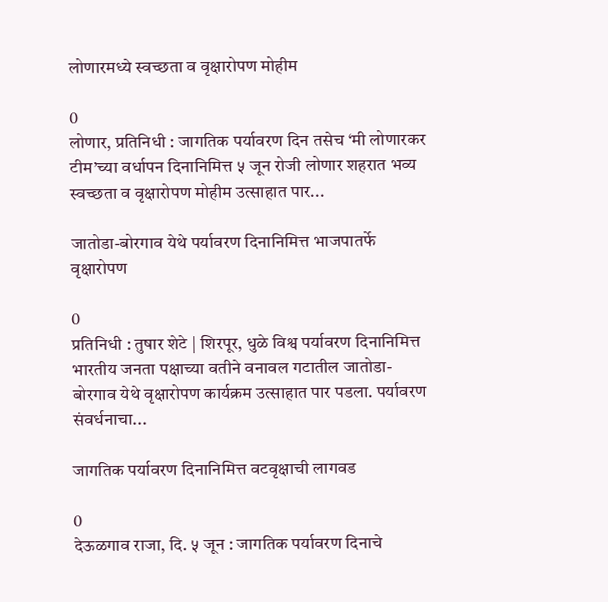लोणारमध्ये स्वच्छता व वृक्षारोपण मोहीम

0
लोणार, प्रतिनिधी : जागतिक पर्यावरण दिन तसेच ‘मी लोणारकर टीम’च्या वर्धापन दिनानिमित्त ५ जून रोजी लोणार शहरात भव्य स्वच्छता व वृक्षारोपण मोहीम उत्साहात पार...

जातोडा-बोरगाव येथे पर्यावरण दिनानिमित्त भाजपातर्फे वृक्षारोपण

0
प्रतिनिधी : तुषार शेटे | शिरपूर, धुळे विश्व पर्यावरण दिनानिमित्त भारतीय जनता पक्षाच्या वतीने वनावल गटातील जातोडा-बोरगाव येथे वृक्षारोपण कार्यक्रम उत्साहात पार पडला. पर्यावरण संवर्धनाचा...

जागतिक पर्यावरण दिनानिमित्त वटवृक्षाची लागवड

0
देऊळगाव राजा, दि. ५ जून : जागतिक पर्यावरण दिनाचे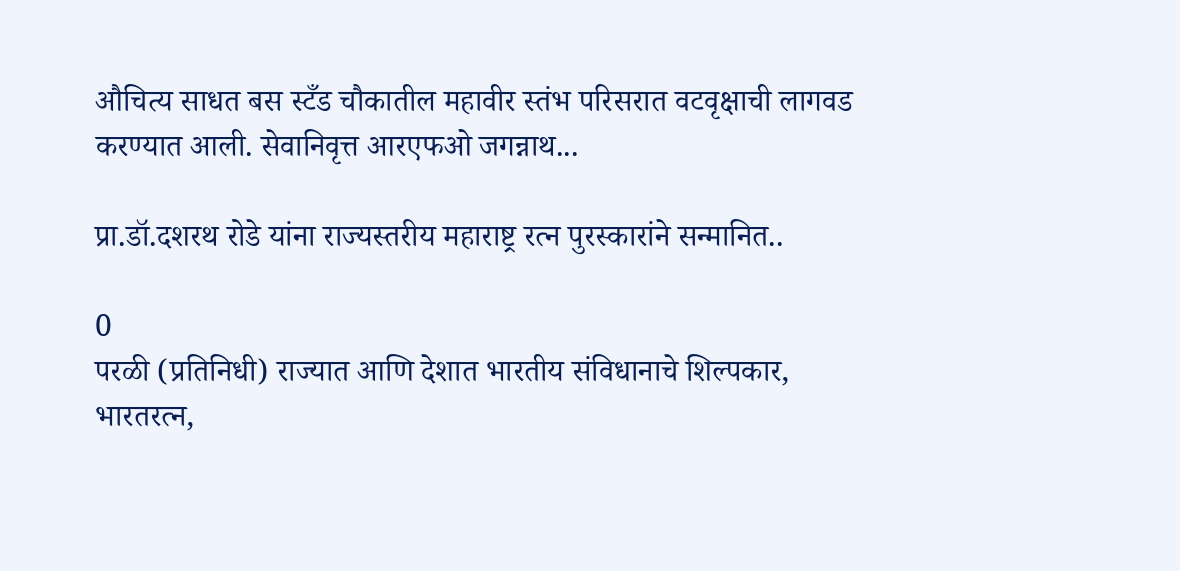औचित्य साधत बस स्टँड चौकातील महावीर स्तंभ परिसरात वटवृक्षाची लागवड करण्यात आली. सेवानिवृत्त आरएफओ जगन्नाथ...

प्रा.डॉ.दशरथ रोडे यांना राज्यस्तरीय महाराष्ट्र रत्न पुरस्कारांने सन्मानित..

0
परळी (प्रतिनिधी) राज्यात आणि देशात भारतीय संविधानाचे शिल्पकार, भारतरत्न,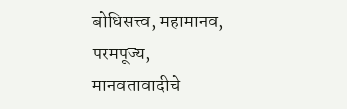बोधिसत्त्व, महामानव, परमपूज्य, मानवतावादीचे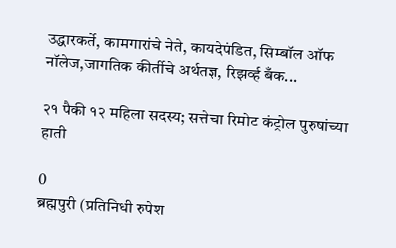उद्धारकर्ते, कामगारांचे नेते, कायदेपंडित, सिम्बॉल ऑफ नॉलेज,जागतिक कीर्तीचे अर्थतज्ञ, रिझर्व्ह बँक...

२१ पैकी १२ महिला सदस्य; सत्तेचा रिमोट कंट्रोल पुरुषांच्या हाती

0
ब्रह्मपुरी (प्रतिनिधी रुपेश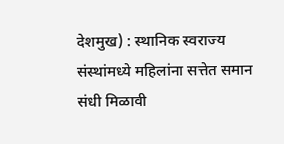देशमुख) : स्थानिक स्वराज्य संस्थांमध्ये महिलांना सत्तेत समान संधी मिळावी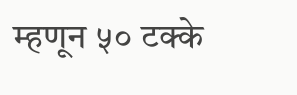म्हणून ५० टक्के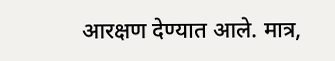आरक्षण देण्यात आले. मात्र,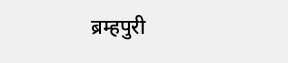ब्रम्हपुरी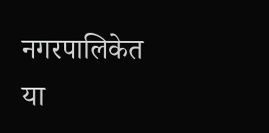नगरपालिकेत या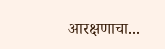आरक्षणाचा...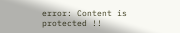error: Content is protected !!